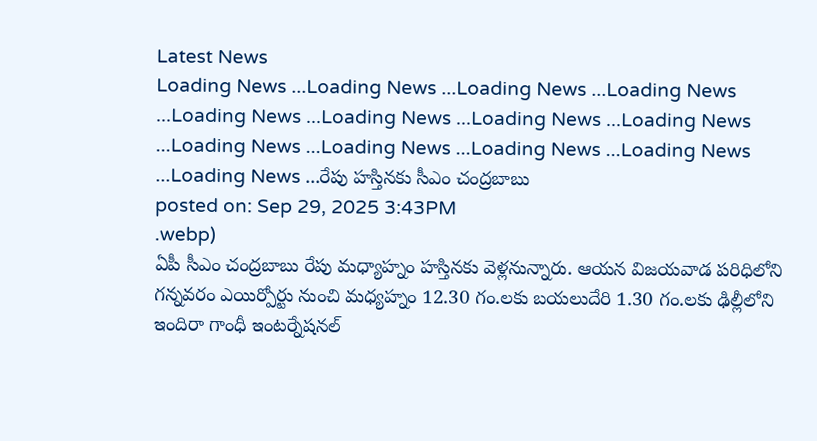Latest News
Loading News ...Loading News ...Loading News ...Loading News ...Loading News ...Loading News ...Loading News ...Loading News ...Loading News ...Loading News ...Loading News ...Loading News ...Loading News ...రేపు హస్తినకు సీఎం చంద్రబాబు
posted on: Sep 29, 2025 3:43PM
.webp)
ఏపీ సీఎం చంద్రబాబు రేపు మధ్యాహ్నం హస్తినకు వెళ్లనున్నారు. ఆయన విజయవాడ పరిధిలోని గన్నవరం ఎయిర్పోర్టు నుంచి మధ్యహ్నం 12.30 గం.లకు బయలుదేరి 1.30 గం.లకు ఢిల్లీలోని ఇందిరా గాంధీ ఇంటర్నేషనల్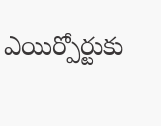ఎయిర్పోర్టుకు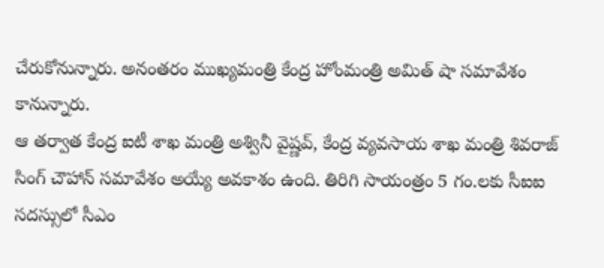చేరుకోనున్నారు. అనంతరం ముఖ్యమంత్రి కేంద్ర హోంమంత్రి అమిత్ షా సమావేశం కానున్నారు.
ఆ తర్వాత కేంద్ర ఐటీ శాఖ మంత్రి అశ్వినీ వైష్ణవ్, కేంద్ర వ్యవసాయ శాఖ మంత్రి శివరాజ్ సింగ్ చౌహాన్ సమావేశం అయ్యే అవకాశం ఉంది. తిరిగి సాయంత్రం 5 గం.లకు సీఐఐ సదస్సులో సీఎం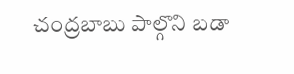చంద్రబాబు పాల్గొని బడా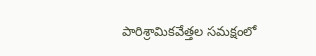పారిశ్రామికవేత్తల సమక్షంలో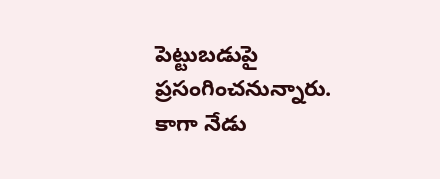పెట్టుబడుపై ప్రసంగించనున్నారు. కాగా నేడు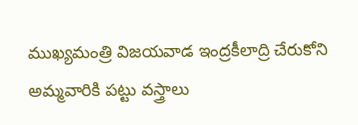ముఖ్యమంత్రి విజయవాడ ఇంద్రకీలాద్రి చేరుకోని అమ్మవారికి పట్టు వస్త్రాలు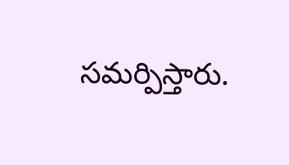సమర్పిస్తారు.